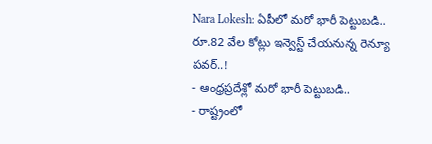Nara Lokesh: ఏపీలో మరో భారీ పెట్టుబడి.. రూ.82 వేల కోట్లు ఇన్వెస్ట్ చేయనున్న రెన్యూ పవర్..!
- ఆంధ్రప్రదేశ్లో మరో భారీ పెట్టుబడి..
- రాష్ట్రంలో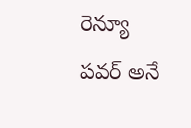రెన్యూ పవర్ అనే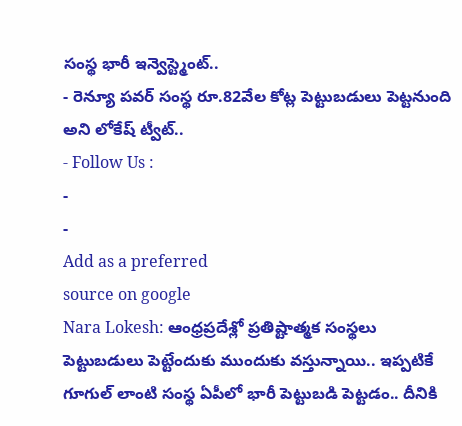సంస్థ భారీ ఇన్వెస్ట్మెంట్..
- రెన్యూ పవర్ సంస్థ రూ.82వేల కోట్ల పెట్టుబడులు పెట్టనుంది అని లోకేష్ ట్వీట్..
- Follow Us :
-
-
Add as a preferred
source on google
Nara Lokesh: ఆంధ్రప్రదేశ్లో ప్రతిష్టాత్మక సంస్థలు పెట్టుబడులు పెట్టేందుకు ముందుకు వస్తున్నాయి.. ఇప్పటికే గూగుల్ లాంటి సంస్థ ఏపీలో భారీ పెట్టుబడి పెట్టడం.. దీనికి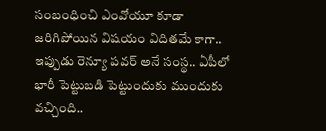సంబంధించి ఎంవోయూ కూడా జరిగిపోయిన విషయం విదితమే కాగా.. ఇప్పుడు రెన్యూ పవర్ అనే సంస్థ.. ఏపీలో భారీ పెట్టుబడి పెట్టుందుకు ముందుకు వచ్చింది..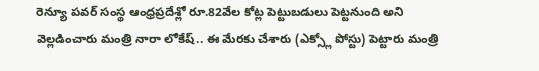రెన్యూ పవర్ సంస్థ ఆంధ్రప్రదేశ్లో రూ.82వేల కోట్ల పెట్టుబడులు పెట్టనుంది అని వెల్లడించారు మంత్రి నారా లోకేష్.. ఈ మేరకు చేశారు (ఎక్స్లో పోస్టు) పెట్టారు మంత్రి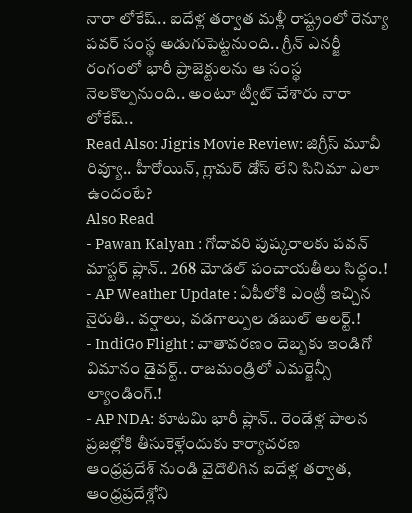నారా లోకేష్.. ఐదేళ్ల తర్వాత మళ్లీ రాష్ట్రంలో రెన్యూ పవర్ సంస్థ అడుగుపెట్టనుంది.. గ్రీన్ ఎనర్జీ రంగంలో భారీ ప్రాజెక్టులను ఆ సంస్థ నెలకొల్పనుంది.. అంటూ ట్వీట్ చేశారు నారా లోకేష్..
Read Also: Jigris Movie Review: జిగ్రీస్ మూవీ రివ్యూ.. హీరోయిన్, గ్లామర్ డోస్ లేని సినిమా ఎలా ఉందంటే?
Also Read
- Pawan Kalyan : గోదావరి పుష్కరాలకు పవన్ మాస్టర్ ప్లాన్.. 268 మోడల్ పంచాయతీలు సిద్ధం.!
- AP Weather Update : ఏపీలోకి ఎంట్రీ ఇచ్చిన నైరుతి.. వర్షాలు, వడగాల్పుల డబుల్ అలర్ట్.!
- IndiGo Flight : వాతావరణం దెబ్బకు ఇండిగో విమానం డైవర్ట్.. రాజమండ్రిలో ఎమర్జెన్సీ ల్యాండింగ్.!
- AP NDA: కూటమి భారీ ప్లాన్.. రెండేళ్ల పాలన ప్రజల్లోకి తీసుకెళ్లేందుకు కార్యాచరణ
ఆంధ్రప్రదేశ్ నుండి వైదొలిగిన ఐదేళ్ల తర్వాత, ఆంధ్రప్రదేశ్లోని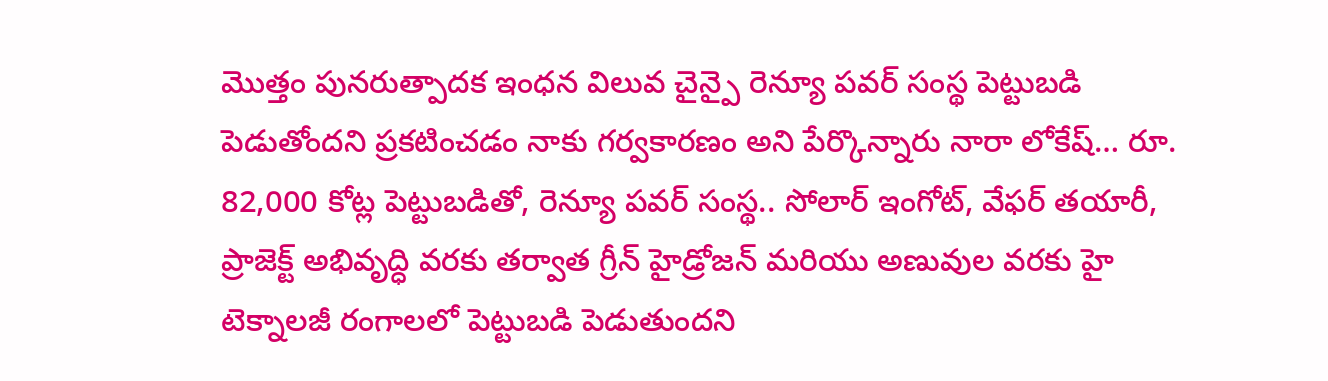మొత్తం పునరుత్పాదక ఇంధన విలువ చైన్పై రెన్యూ పవర్ సంస్థ పెట్టుబడి పెడుతోందని ప్రకటించడం నాకు గర్వకారణం అని పేర్కొన్నారు నారా లోకేష్… రూ. 82,000 కోట్ల పెట్టుబడితో, రెన్యూ పవర్ సంస్థ.. సోలార్ ఇంగోట్, వేఫర్ తయారీ, ప్రాజెక్ట్ అభివృద్ధి వరకు తర్వాత గ్రీన్ హైడ్రోజన్ మరియు అణువుల వరకు హై టెక్నాలజీ రంగాలలో పెట్టుబడి పెడుతుందని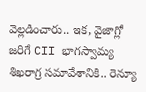వెల్లడించారు.. ఇక, వైజాగ్లో జరిగే CII భాగస్వామ్య శిఖరాగ్ర సమావేశానికి.. రెన్యూ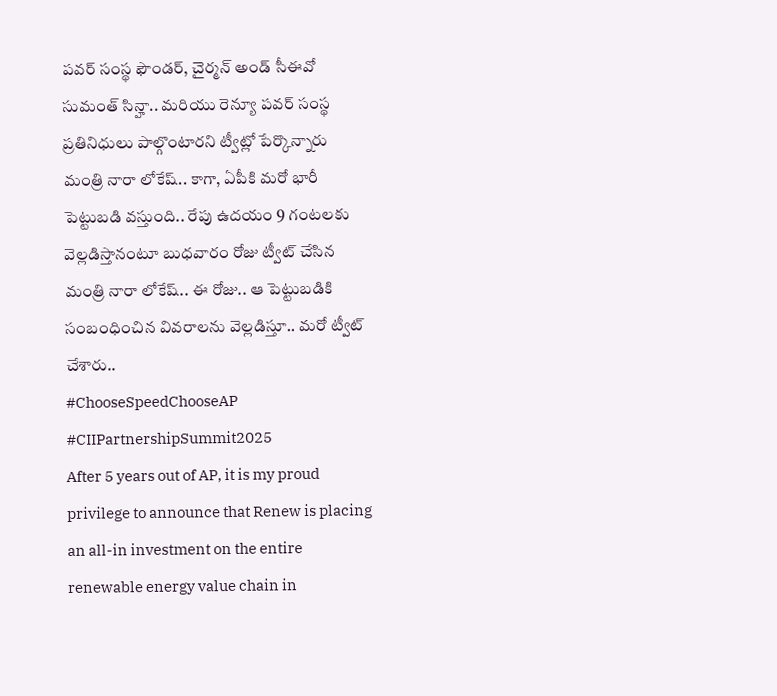పవర్ సంస్థ ఫౌండర్, చైర్మన్ అండ్ సీఈవో సుమంత్ సిన్హా.. మరియు రెన్యూ పవర్ సంస్థ ప్రతినిధులు పాల్గొంటారని ట్వీట్లో పేర్కొన్నారు మంత్రి నారా లోకేష్.. కాగా, ఏపీకి మరో భారీ పెట్టుబడి వస్తుంది.. రేపు ఉదయం 9 గంటలకు వెల్లడిస్తానంటూ బుధవారం రోజు ట్వీట్ చేసిన మంత్రి నారా లోకేష్.. ఈ రోజు.. ఆ పెట్టుబడికి సంబంధించిన వివరాలను వెల్లడిస్తూ.. మరో ట్వీట్ చేశారు..
#ChooseSpeedChooseAP #CIIPartnershipSummit2025
After 5 years out of AP, it is my proud privilege to announce that Renew is placing an all-in investment on the entire renewable energy value chain in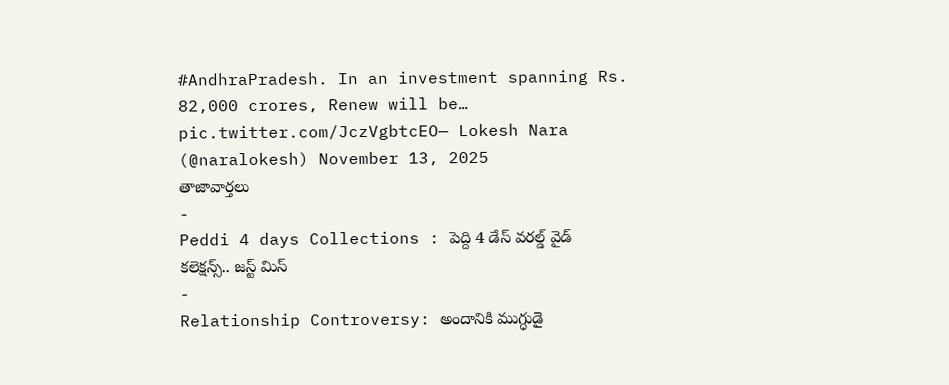#AndhraPradesh. In an investment spanning Rs. 82,000 crores, Renew will be… pic.twitter.com/JczVgbtcEO— Lokesh Nara (@naralokesh) November 13, 2025
తాజావార్తలు
-
Peddi 4 days Collections : పెద్ది 4 డేస్ వరల్డ్ వైడ్ కలెక్షన్స్.. జస్ట్ మిస్
-
Relationship Controversy: అందానికి ముగ్ధుడై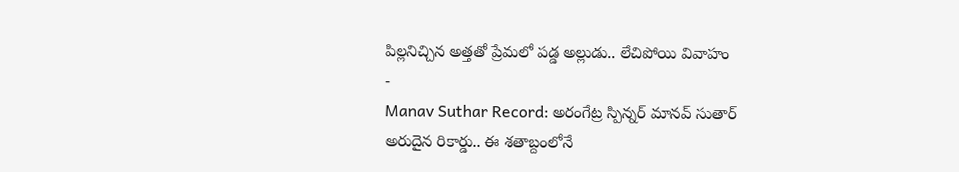పిల్లనిచ్చిన అత్తతో ప్రేమలో పడ్డ అల్లుడు.. లేచిపోయి వివాహం
-
Manav Suthar Record: అరంగేట్ర స్పిన్నర్ మానవ్ సుతార్ అరుదైన రికార్డు.. ఈ శతాబ్దంలోనే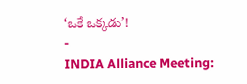‘ఒకే ఒక్కడు’!
-
INDIA Alliance Meeting: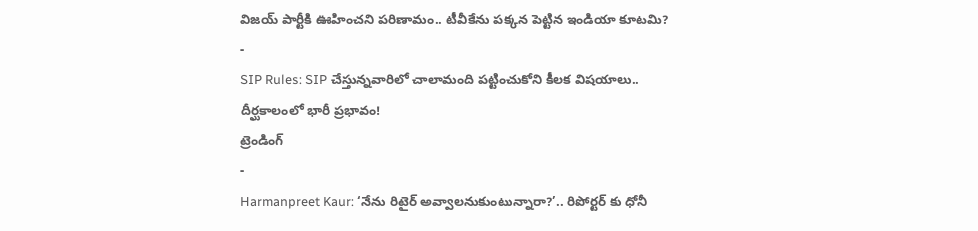విజయ్ పార్టీకి ఊహించని పరిణామం.. టీవీకేను పక్కన పెట్టిన ఇండియా కూటమి?
-
SIP Rules: SIP చేస్తున్నవారిలో చాలామంది పట్టించుకోని కీలక విషయాలు.. దీర్ఘకాలంలో భారీ ప్రభావం!
ట్రెండింగ్
-
Harmanpreet Kaur: ‘నేను రిటైర్ అవ్వాలనుకుంటున్నారా?’.. రిపోర్టర్ కు ధోనీ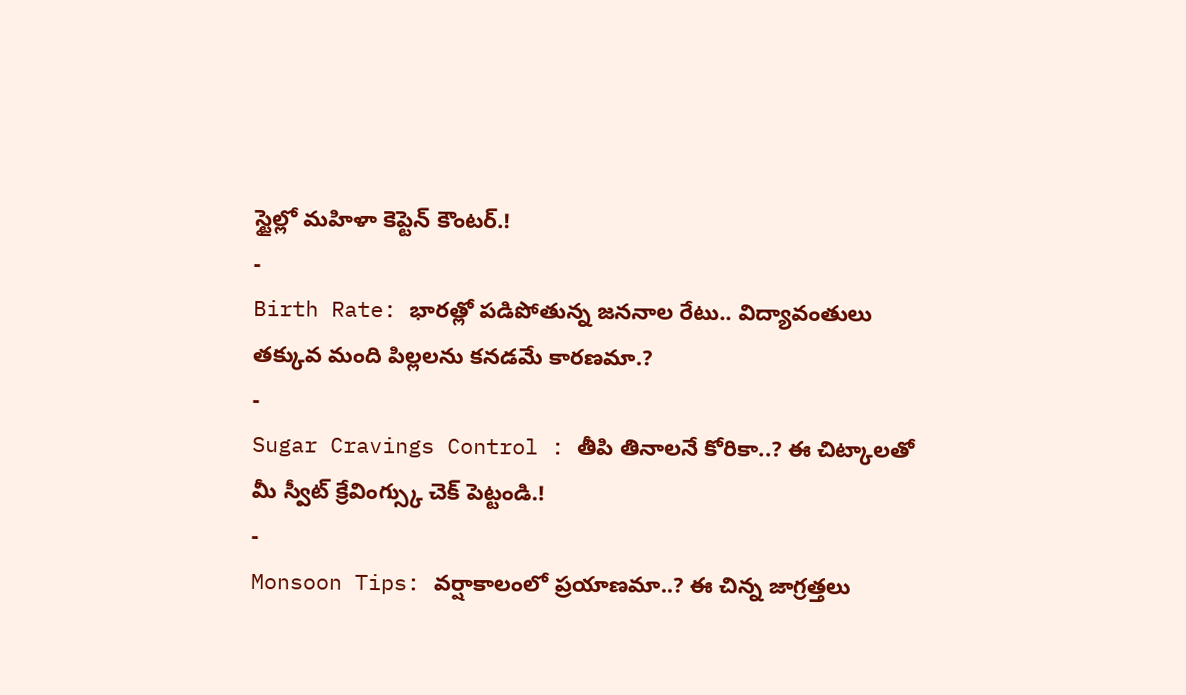స్టైల్లో మహిళా కెప్టెన్ కౌంటర్.!
-
Birth Rate: భారత్లో పడిపోతున్న జననాల రేటు.. విద్యావంతులు తక్కువ మంది పిల్లలను కనడమే కారణమా.?
-
Sugar Cravings Control : తీపి తినాలనే కోరికా..? ఈ చిట్కాలతో మీ స్వీట్ క్రేవింగ్స్కు చెక్ పెట్టండి.!
-
Monsoon Tips: వర్షాకాలంలో ప్రయాణమా..? ఈ చిన్న జాగ్రత్తలు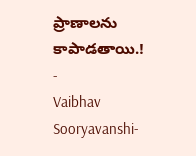ప్రాణాలను కాపాడతాయి.!
-
Vaibhav Sooryavanshi-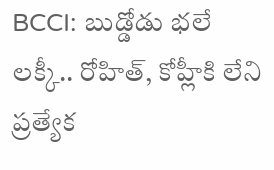BCCI: బుడ్డోడు భలే లక్కీ.. రోహిత్, కోహ్లీకి లేని ప్రత్యేక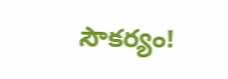సౌకర్యం!